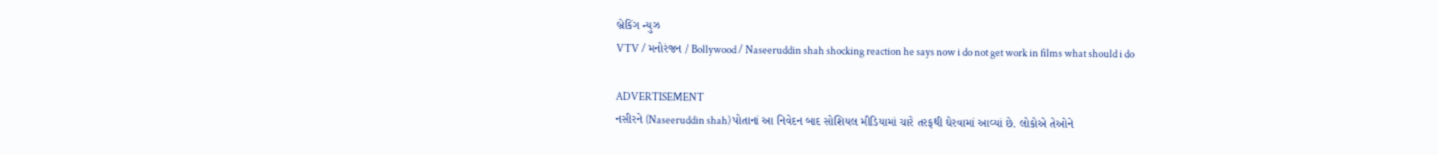બ્રેકિંગ ન્યુઝ
VTV / મનોરંજન / Bollywood / Naseeruddin shah shocking reaction he says now i do not get work in films what should i do

ADVERTISEMENT
નસીરને (Naseeruddin shah) પોતાનાં આ નિવેદન બાદ સોશિયલ મીડિયામાં ચારે તરફથી ઘેરવામાં આવ્યાં છે. લોકોએ તેઓને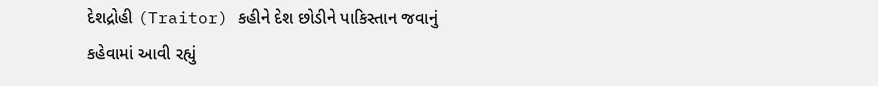દેશદ્રોહી (Traitor) કહીને દેશ છોડીને પાકિસ્તાન જવાનું કહેવામાં આવી રહ્યું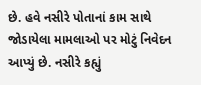છે. હવે નસીરે પોતાનાં કામ સાથે જોડાયેલા મામલાઓ પર મોટું નિવેદન આપ્યું છે. નસીરે કહ્યું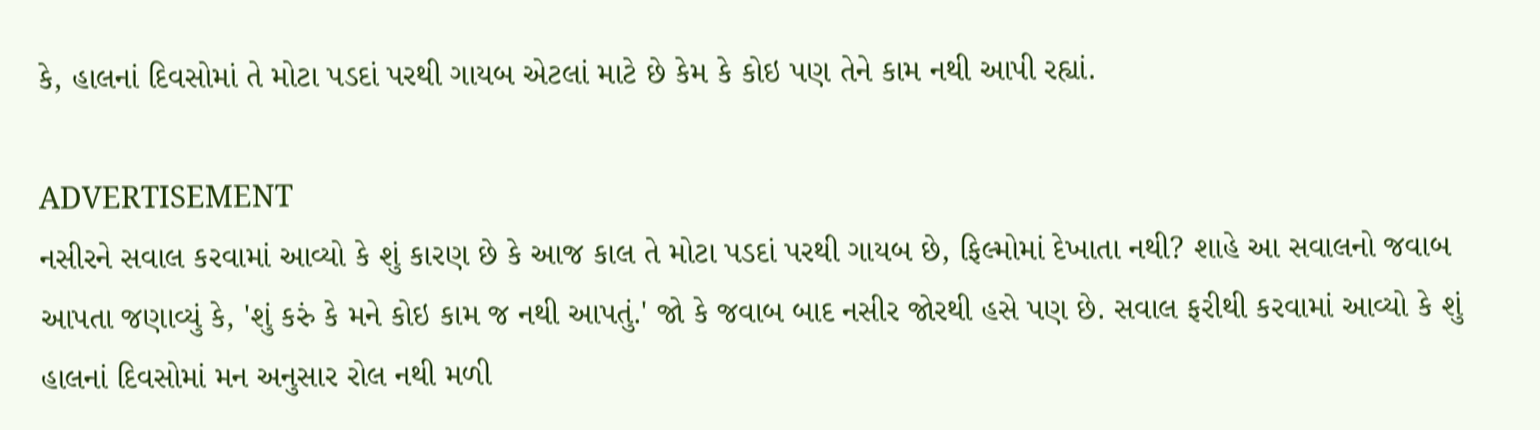કે, હાલનાં દિવસોમાં તે મોટા પડદાં પરથી ગાયબ એટલાં માટે છે કેમ કે કોઇ પણ તેને કામ નથી આપી રહ્યાં.

ADVERTISEMENT
નસીરને સવાલ કરવામાં આવ્યો કે શું કારણ છે કે આજ કાલ તે મોટા પડદાં પરથી ગાયબ છે, ફિલ્મોમાં દેખાતા નથી? શાહે આ સવાલનો જવાબ આપતા જણાવ્યું કે, 'શું કરું કે મને કોઇ કામ જ નથી આપતું.' જો કે જવાબ બાદ નસીર જોરથી હસે પણ છે. સવાલ ફરીથી કરવામાં આવ્યો કે શું હાલનાં દિવસોમાં મન અનુસાર રોલ નથી મળી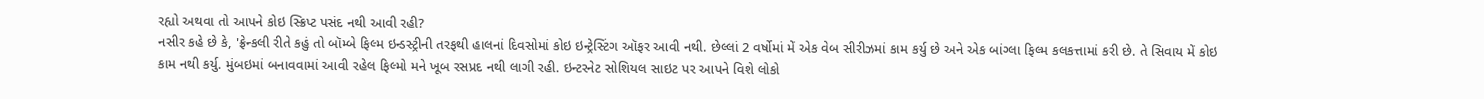રહ્યો અથવા તો આપને કોઇ સ્ક્રિપ્ટ પસંદ નથી આવી રહી?
નસીર કહે છે કે, 'ફ્રેન્કલી રીતે કહું તો બૉમ્બે ફિલ્મ ઇન્ડસ્ટ્રીની તરફથી હાલનાં દિવસોમાં કોઇ ઇન્ટ્રેસ્ટિંગ ઑફર આવી નથી. છેલ્લાં 2 વર્ષોમાં મેં એક વેબ સીરીઝમાં કામ કર્યુ છે અને એક બાંગ્લા ફિલ્મ કલકત્તામાં કરી છે. તે સિવાય મેં કોઇ કામ નથી કર્યુ. મુંબઇમાં બનાવવામાં આવી રહેલ ફિલ્મો મને ખૂબ રસપ્રદ નથી લાગી રહી. ઇન્ટરનેટ સોશિયલ સાઇટ પર આપને વિશે લોકો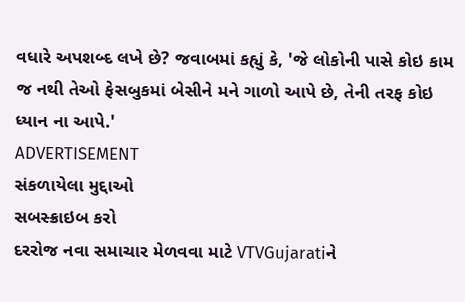વધારે અપશબ્દ લખે છે? જવાબમાં કહ્યું કે, 'જે લોકોની પાસે કોઇ કામ જ નથી તેઓ ફેસબુકમાં બેસીને મને ગાળો આપે છે, તેની તરફ કોઇ ધ્યાન ના આપે.'
ADVERTISEMENT
સંકળાયેલા મુદ્દાઓ
સબસ્ક્રાઇબ કરો
દરરોજ નવા સમાચાર મેળવવા માટે VTVGujaratiને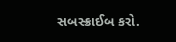સબસ્ક્રાઈબ કરો.